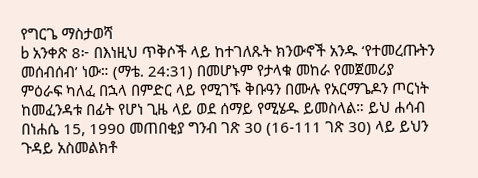የግርጌ ማስታወሻ
b አንቀጽ 8፦ በእነዚህ ጥቅሶች ላይ ከተገለጹት ክንውኖች አንዱ ‘የተመረጡትን መሰብሰብ’ ነው። (ማቴ. 24:31) በመሆኑም የታላቁ መከራ የመጀመሪያ ምዕራፍ ካለፈ በኋላ በምድር ላይ የሚገኙ ቅቡዓን በሙሉ የአርማጌዶን ጦርነት ከመፈንዳቱ በፊት የሆነ ጊዜ ላይ ወደ ሰማይ የሚሄዱ ይመስላል። ይህ ሐሳብ በነሐሴ 15, 1990 መጠበቂያ ግንብ ገጽ 30 (16-111 ገጽ 30) ላይ ይህን ጉዳይ አስመልክቶ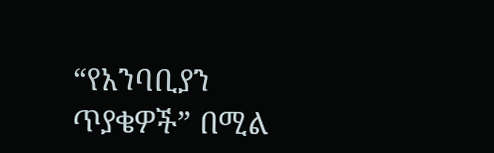“የአንባቢያን ጥያቄዎች” በሚል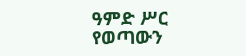ዓምድ ሥር የወጣውን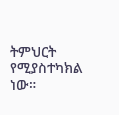ትምህርት የሚያስተካክል ነው።